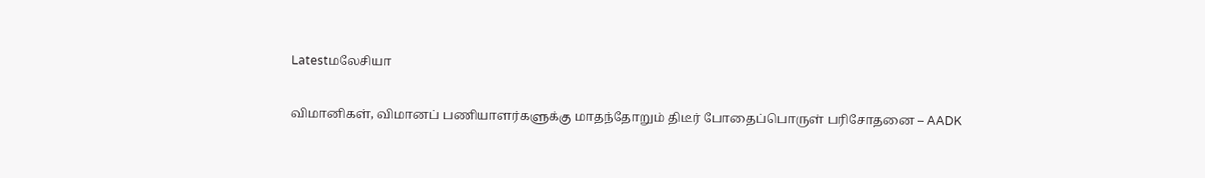Latestமலேசியா

விமானிகள், விமானப் பணியாளர்களுக்கு மாதந்தோறும் திடீர் போதைப்பொருள் பரிசோதனை – AADK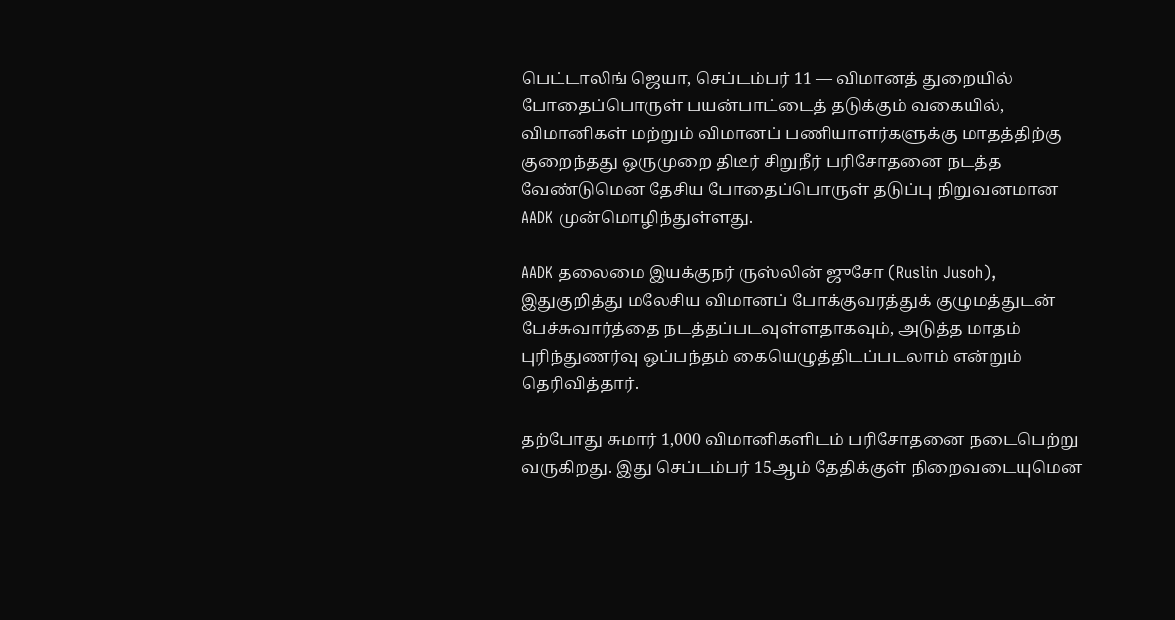பெட்டாலிங் ஜெயா, செப்டம்பர் 11 — விமானத் துறையில் போதைப்பொருள் பயன்பாட்டைத் தடுக்கும் வகையில், விமானிகள் மற்றும் விமானப் பணியாளர்களுக்கு மாதத்திற்கு குறைந்தது ஒருமுறை திடீர் சிறுநீர் பரிசோதனை நடத்த வேண்டுமென தேசிய போதைப்பொருள் தடுப்பு நிறுவனமான AADK முன்மொழிந்துள்ளது.

AADK தலைமை இயக்குநர் ருஸ்லின் ஜுசோ (Ruslin Jusoh), இதுகுறித்து மலேசிய விமானப் போக்குவரத்துக் குழுமத்துடன் பேச்சுவார்த்தை நடத்தப்படவுள்ளதாகவும், அடுத்த மாதம் புரிந்துணர்வு ஒப்பந்தம் கையெழுத்திடப்படலாம் என்றும் தெரிவித்தார்.

தற்போது சுமார் 1,000 விமானிகளிடம் பரிசோதனை நடைபெற்று வருகிறது. இது செப்டம்பர் 15ஆம் தேதிக்குள் நிறைவடையுமென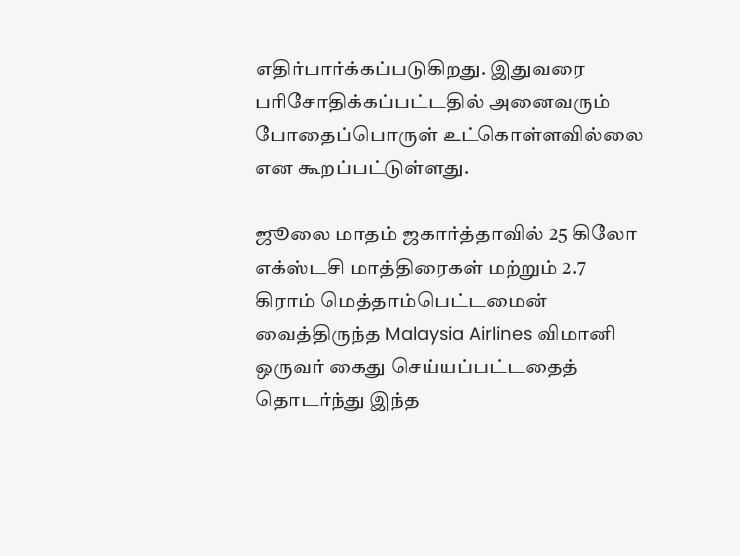எதிர்பார்க்கப்படுகிறது. இதுவரை பரிசோதிக்கப்பட்டதில் அனைவரும் போதைப்பொருள் உட்கொள்ளவில்லை என கூறப்பட்டுள்ளது.

ஜூலை மாதம் ஜகார்த்தாவில் 25 கிலோ எக்ஸ்டசி மாத்திரைகள் மற்றும் 2.7 கிராம் மெத்தாம்பெட்டமைன் வைத்திருந்த Malaysia Airlines விமானி ஒருவர் கைது செய்யப்பட்டதைத் தொடர்ந்து இந்த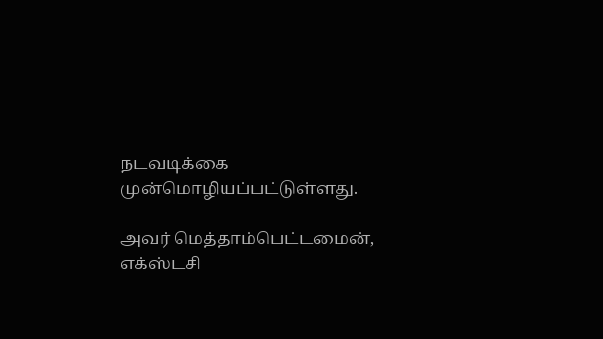நடவடிக்கை முன்மொழியப்பட்டுள்ளது.

அவர் மெத்தாம்பெட்டமைன், எக்ஸ்டசி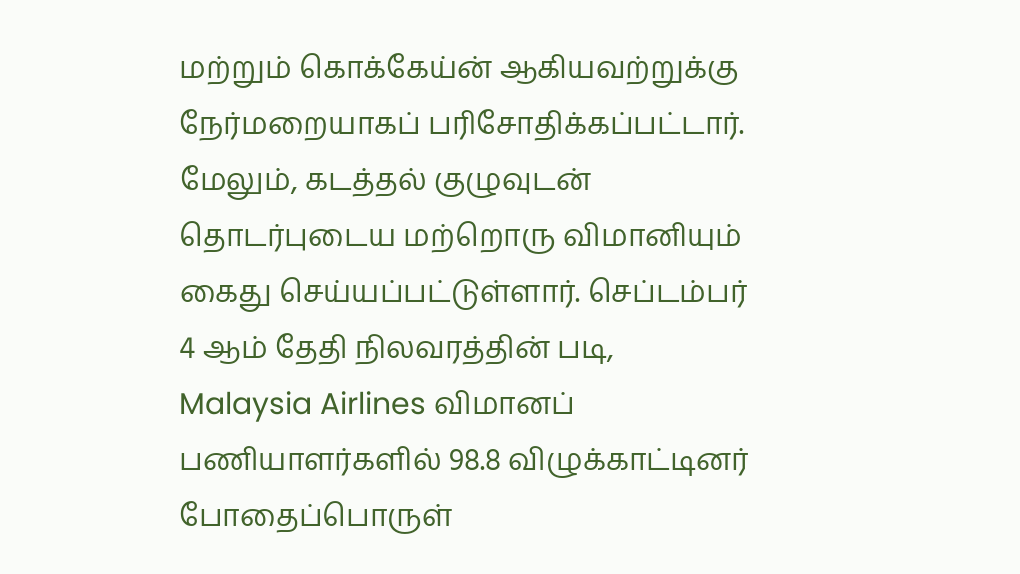மற்றும் கொக்கேய்ன் ஆகியவற்றுக்கு நேர்மறையாகப் பரிசோதிக்கப்பட்டார். மேலும், கடத்தல் குழுவுடன் தொடர்புடைய மற்றொரு விமானியும் கைது செய்யப்பட்டுள்ளார். செப்டம்பர் 4 ஆம் தேதி நிலவரத்தின் படி, Malaysia Airlines விமானப் பணியாளர்களில் 98.8 விழுக்காட்டினர் போதைப்பொருள்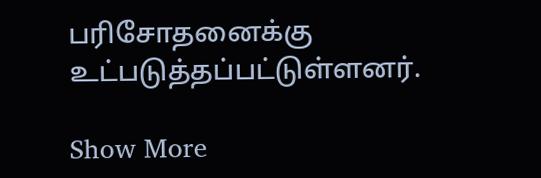பரிசோதனைக்கு உட்படுத்தப்பட்டுள்ளனர்.

Show More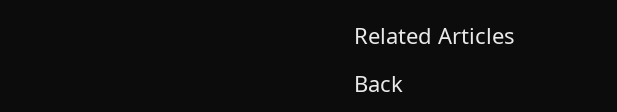Related Articles

Back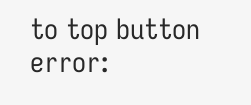to top button
error: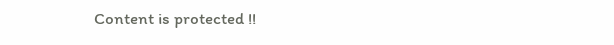Content is protected !!